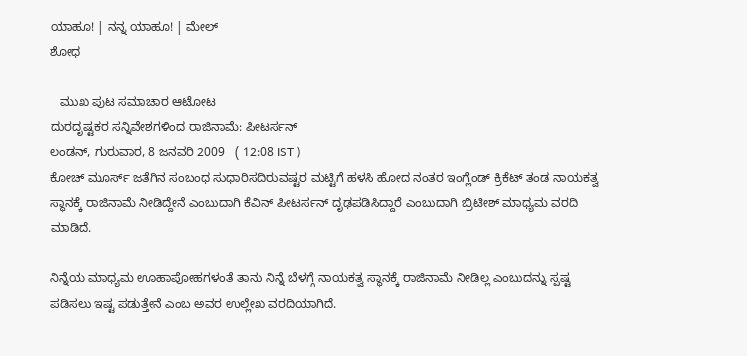ಯಾಹೂ! | ನನ್ನ ಯಾಹೂ! | ಮೇಲ್
ಶೋಧ

   ಮುಖ ಪುಟ ಸಮಾಚಾರ ಆಟೋಟ
ದುರದೃಷ್ಟಕರ ಸನ್ನಿವೇಶಗಳಿಂದ ರಾಜಿನಾಮೆ: ಪೀಟರ್ಸನ್
ಲಂಡನ್, ಗುರುವಾರ, 8 ಜನವರಿ 2009   ( 12:08 IST )
ಕೋಚ್ ಮೂರ್ಸ್ ಜತೆಗಿನ ಸಂಬಂಧ ಸುಧಾರಿಸದಿರುವಷ್ಟರ ಮಟ್ಟಿಗೆ ಹಳಸಿ ಹೋದ ನಂತರ ಇಂಗ್ಲೆಂಡ್ ಕ್ರಿಕೆಟ್ ತಂಡ ನಾಯಕತ್ವ ಸ್ಥಾನಕ್ಕೆ ರಾಜಿನಾಮೆ ನೀಡಿದ್ದೇನೆ ಎಂಬುದಾಗಿ ಕೆವಿನ್ ಪೀಟರ್ಸನ್ ದೃಢಪಡಿಸಿದ್ದಾರೆ ಎಂಬುದಾಗಿ ಬ್ರಿಟೀಶ್ ಮಾಧ್ಯಮ ವರದಿ ಮಾಡಿದೆ.

ನಿನ್ನೆಯ ಮಾಧ್ಯಮ ಊಹಾಪೋಹಗಳಂತೆ ತಾನು ನಿನ್ನೆ ಬೆಳಗ್ಗೆ ನಾಯಕತ್ವ ಸ್ಥಾನಕ್ಕೆ ರಾಜಿನಾಮೆ ನೀಡಿಲ್ಲ ಎಂಬುದನ್ನು ಸ್ಪಷ್ಟ ಪಡಿಸಲು ಇಷ್ಟ ಪಡುತ್ತೇನೆ ಎಂಬ ಅವರ ಉಲ್ಲೇಖ ವರದಿಯಾಗಿದೆ.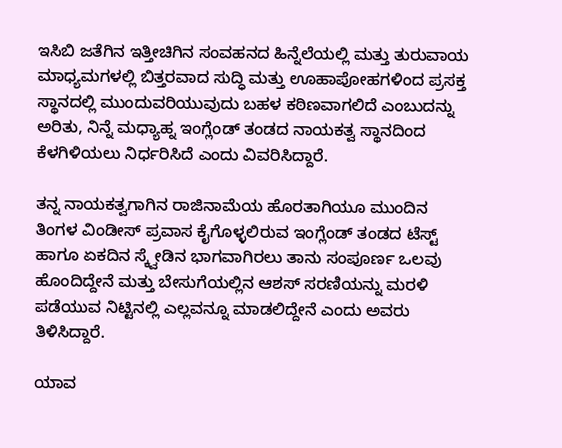ಇಸಿಬಿ ಜತೆಗಿನ ಇತ್ತೀಚಿಗಿನ ಸಂವಹನದ ಹಿನ್ನೆಲೆಯಲ್ಲಿ ಮತ್ತು ತುರುವಾಯ ಮಾಧ್ಯಮಗಳಲ್ಲಿ ಬಿತ್ತರವಾದ ಸುದ್ಧಿ ಮತ್ತು ಊಹಾಪೋಹಗಳಿಂದ ಪ್ರಸಕ್ತ ಸ್ಥಾನದಲ್ಲಿ ಮುಂದುವರಿಯುವುದು ಬಹಳ ಕಠಿಣವಾಗಲಿದೆ ಎಂಬುದನ್ನು ಅರಿತು, ನಿನ್ನೆ ಮಧ್ಯಾಹ್ನ ಇಂಗ್ಲೆಂಡ್ ತಂಡದ ನಾಯಕತ್ವ ಸ್ಥಾನದಿಂದ ಕೆಳಗಿಳಿಯಲು ನಿರ್ಧರಿಸಿದೆ ಎಂದು ವಿವರಿಸಿದ್ದಾರೆ.

ತನ್ನ ನಾಯಕತ್ವಗಾಗಿನ ರಾಜಿನಾಮೆಯ ಹೊರತಾಗಿಯೂ ಮುಂದಿನ ತಿಂಗಳ ವಿಂಡೀಸ್ ಪ್ರವಾಸ ಕೈಗೊಳ್ಳಲಿರುವ ಇಂಗ್ಲೆಂಡ್ ತಂಡದ ಟೆಸ್ಟ್ ಹಾಗೂ ಏಕದಿನ ಸ್ಕ್ವೇಡಿನ ಭಾಗವಾಗಿರಲು ತಾನು ಸಂಪೂರ್ಣ ಒಲವು ಹೊಂದಿದ್ದೇನೆ ಮತ್ತು ಬೇಸುಗೆಯಲ್ಲಿನ ಆಶಸ್ ಸರಣಿಯನ್ನು ಮರಳಿ ಪಡೆಯುವ ನಿಟ್ಟಿನಲ್ಲಿ ಎಲ್ಲವನ್ನೂ ಮಾಡಲಿದ್ದೇನೆ ಎಂದು ಅವರು ತಿಳಿಸಿದ್ದಾರೆ.

ಯಾವ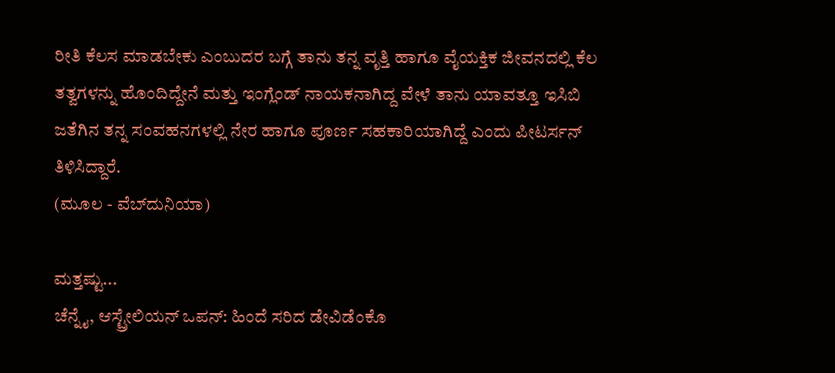ರೀತಿ ಕೆಲಸ ಮಾಡಬೇಕು ಎಂಬುದರ ಬಗ್ಗೆ ತಾನು ತನ್ನ ವೃತ್ತಿ ಹಾಗೂ ವೈಯಕ್ತಿಕ ಜೀವನದಲ್ಲಿ ಕೆಲ ತತ್ವಗಳನ್ನು ಹೊಂದಿದ್ದೇನೆ ಮತ್ತು ಇಂಗ್ಲೆಂಡ್ ನಾಯಕನಾಗಿದ್ದ ವೇಳೆ ತಾನು ಯಾವತ್ತೂ ಇಸಿಬಿ ಜತೆಗಿನ ತನ್ನ ಸಂವಹನಗಳಲ್ಲಿ ನೇರ ಹಾಗೂ ಪೂರ್ಣ ಸಹಕಾರಿಯಾಗಿದ್ದೆ ಎಂದು ಪೀಟರ್ಸನ್ ತಿಳಿಸಿದ್ದಾರೆ.
(ಮೂಲ - ವೆಬ್‌ದುನಿಯಾ)

ಮತ್ತಷ್ಟು...
ಚೆನ್ನೈ, ಆಸ್ಟ್ರೇಲಿಯನ್ ಒಪನ್‌: ಹಿಂದೆ ಸರಿದ ಡೇವಿಡೆಂಕೊ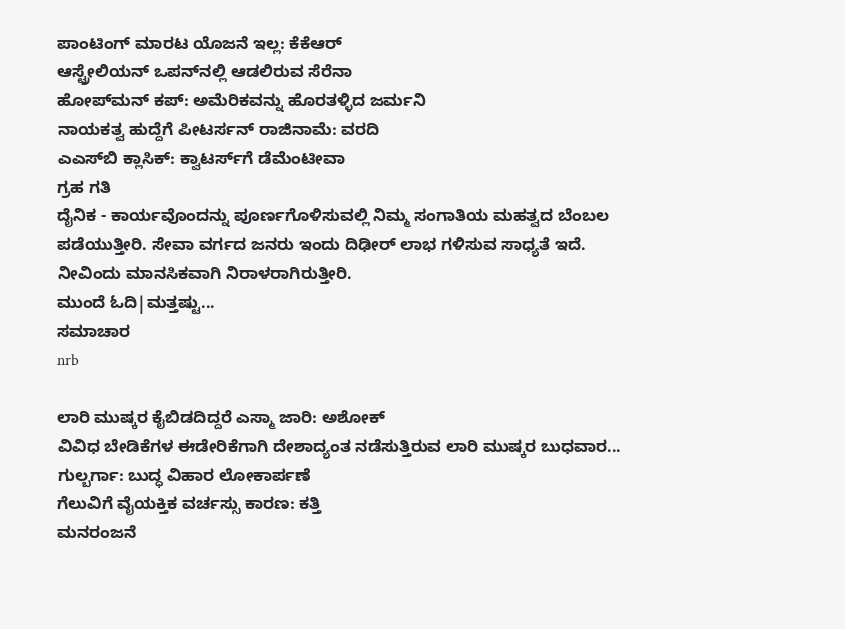ಪಾಂಟಿಂಗ್‌ ಮಾರಟ ಯೊಜನೆ ಇಲ್ಲ: ಕೆಕೆಆರ್
ಆಸ್ಟ್ರೇಲಿಯನ್ ಒಪನ್‌ನಲ್ಲಿ ಆಡಲಿರುವ ಸೆರೆನಾ
ಹೋಪ್‌ಮನ್ ಕಪ್: ಅಮೆರಿಕವನ್ನು ಹೊರತಳ್ಳಿದ ಜರ್ಮನಿ
ನಾಯಕತ್ವ ಹುದ್ದೆಗೆ ಪೀಟರ್ಸನ್ ರಾಜಿನಾಮೆ: ವರದಿ
ಎಎಸ್‌ಬಿ ಕ್ಲಾಸಿಕ್: ಕ್ವಾಟರ್ಸ್‌ಗೆ ಡೆಮೆಂಟೀವಾ
ಗ್ರಹ ಗತಿ
ದೈನಿಕ - ಕಾರ್ಯವೊಂದನ್ನು ಪೂರ್ಣಗೊಳಿಸುವಲ್ಲಿ ನಿಮ್ಮ ಸಂಗಾತಿಯ ಮಹತ್ವದ ಬೆಂಬಲ ಪಡೆಯುತ್ತೀರಿ. ಸೇವಾ ವರ್ಗದ ಜನರು ಇಂದು ದಿಢೀರ್ ಲಾಭ ಗಳಿಸುವ ಸಾಧ್ಯತೆ ಇದೆ. ನೀವಿಂದು ಮಾನಸಿಕವಾಗಿ ನಿರಾಳರಾಗಿರುತ್ತೀರಿ.
ಮುಂದೆ ಓದಿ|ಮತ್ತಷ್ಟು...
ಸಮಾಚಾರ
nrb

ಲಾರಿ ಮುಷ್ಕರ ಕೈಬಿಡದಿದ್ದರೆ ಎಸ್ಮಾ ಜಾರಿ: ಅಶೋಕ್
ವಿವಿಧ ಬೇಡಿಕೆಗಳ ಈಡೇರಿಕೆಗಾಗಿ ದೇಶಾದ್ಯಂತ ನಡೆಸುತ್ತಿರುವ ಲಾರಿ ಮುಷ್ಕರ ಬುಧವಾರ...
ಗುಲ್ಬರ್ಗಾ: ಬುದ್ಧ ವಿಹಾರ ಲೋಕಾರ್ಪಣೆ
ಗೆಲುವಿಗೆ ವೈಯಕ್ತಿಕ ವರ್ಚಸ್ಸು ಕಾರಣ: ಕತ್ತಿ
ಮನರಂಜನೆ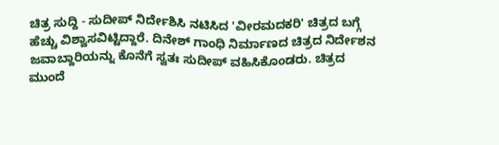ಚಿತ್ರ ಸುದ್ದಿ - ಸುದೀಪ್ ನಿರ್ದೇಶಿಸಿ ನಟಿಸಿದ 'ವೀರಮದಕರಿ' ಚಿತ್ರದ ಬಗ್ಗೆ ಹೆಚ್ಚು ವಿಶ್ವಾಸವಿಟ್ಟಿದ್ದಾರೆ. ದಿನೇಶ್ ಗಾಂಧಿ ನಿರ್ಮಾಣದ ಚಿತ್ರದ ನಿರ್ದೇಶನ ಜವಾಬ್ದಾರಿಯನ್ನು ಕೊನೆಗೆ ಸ್ವತಃ ಸುದೀಪ್ ವಹಿಸಿಕೊಂಡರು. ಚಿತ್ರದ
ಮುಂದೆ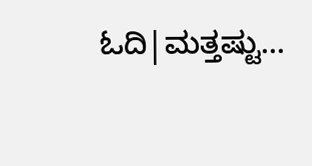ಓದಿ|ಮತ್ತಷ್ಟು...